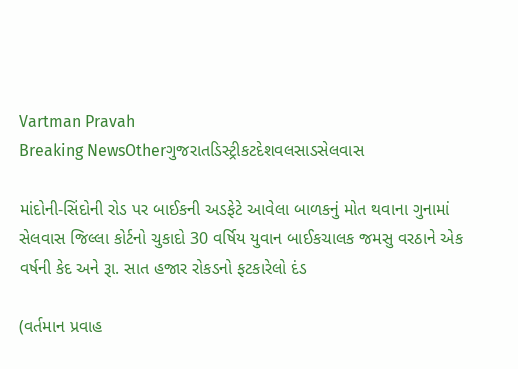Vartman Pravah
Breaking NewsOtherગુજરાતડિસ્ટ્રીકટદેશવલસાડસેલવાસ

માંદોની-સિંદોની રોડ પર બાઈકની અડફેટે આવેલા બાળકનું મોત થવાના ગુનામાં સેલવાસ જિલ્લા કોર્ટનો ચુકાદો 30 વર્ષિય યુવાન બાઈકચાલક જમસુ વરઠાને એક વર્ષની કેદ અને રૂા. સાત હજાર રોકડનો ફટકારેલો દંડ

(વર્તમાન પ્રવાહ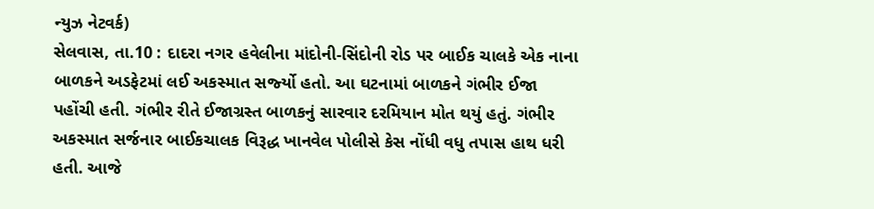ન્‍યુઝ નેટવર્ક)
સેલવાસ, તા.10 : દાદરા નગર હવેલીના માંદોની-સિંદોની રોડ પર બાઈક ચાલકે એક નાના બાળકને અડફેટમાં લઈ અકસ્‍માત સર્જ્‍યો હતો. આ ઘટનામાં બાળકને ગંભીર ઈજા પહોંચી હતી. ગંભીર રીતે ઈજાગ્રસ્‍ત બાળકનું સારવાર દરમિયાન મોત થયું હતું. ગંભીર અકસ્‍માત સર્જનાર બાઈકચાલક વિરૂદ્ધ ખાનવેલ પોલીસે કેસ નોંધી વધુ તપાસ હાથ ધરી હતી. આજે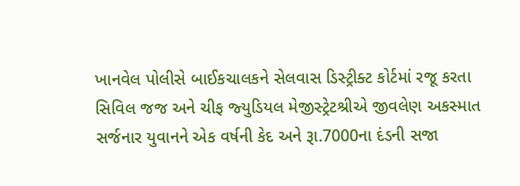ખાનવેલ પોલીસે બાઈકચાલકને સેલવાસ ડિસ્‍ટ્રીક્‍ટ કોર્ટમાં રજૂ કરતા સિવિલ જજ અને ચીફ જ્‍યુડિયલ મેજીસ્‍ટ્રેટશ્રીએ જીવલેણ અકસ્‍માત સર્જનાર યુવાનને એક વર્ષની કેદ અને રૂા.7000ના દંડની સજા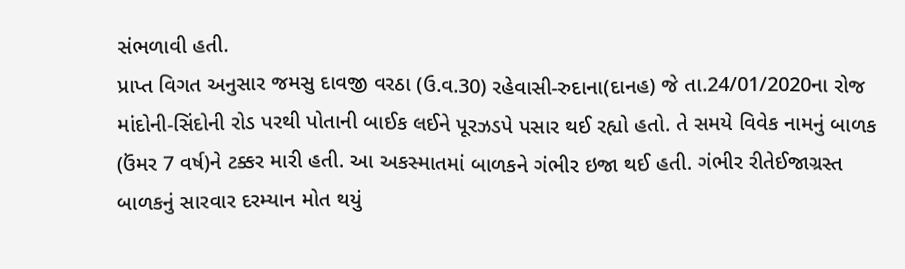સંભળાવી હતી.
પ્રાપ્ત વિગત અનુસાર જમસુ દાવજી વરઠા (ઉ.વ.30) રહેવાસી-રુદાના(દાનહ) જે તા.24/01/2020ના રોજ માંદોની-સિંદોની રોડ પરથી પોતાની બાઈક લઈને પૂરઝડપે પસાર થઈ રહ્યો હતો. તે સમયે વિવેક નામનું બાળક (ઉંમર 7 વર્ષ)ને ટક્કર મારી હતી. આ અકસ્‍માતમાં બાળકને ગંભીર ઇજા થઈ હતી. ગંભીર રીતેઈજાગ્રસ્‍ત બાળકનું સારવાર દરમ્‍યાન મોત થયું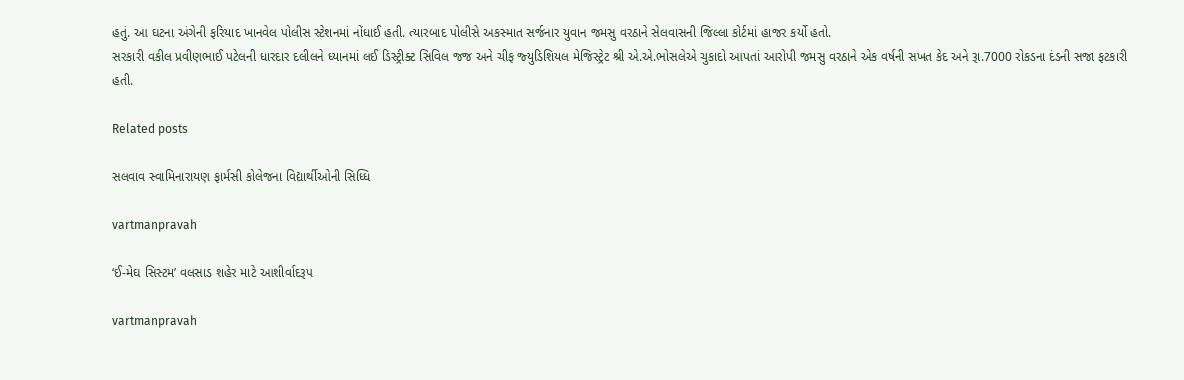હતું. આ ઘટના અંગેની ફરિયાદ ખાનવેલ પોલીસ સ્‍ટેશનમાં નોંધાઈ હતી. ત્‍યારબાદ પોલીસે અકસ્‍માત સર્જનાર યુવાન જમસુ વરઠાને સેલવાસની જિલ્લા કોર્ટમાં હાજર કર્યો હતો.
સરકારી વકીલ પ્રવીણભાઈ પટેલની ધારદાર દલીલને ધ્‍યાનમાં લઈ ડિસ્‍ટ્રીક્‍ટ સિવિલ જજ અને ચીફ જ્‍યુડિશિયલ મેજિસ્‍ટ્રેટ શ્રી એ.એ.ભોસલેએ ચુકાદો આપતાં આરોપી જમસુ વરઠાને એક વર્ષની સખત કેદ અને રૂા.7000 રોકડના દંડની સજા ફટકારી હતી.

Related posts

સલવાવ સ્‍વામિનારાયણ ફાર્મસી કોલેજના વિદ્યાર્થીઓની સિધ્‍ધિ

vartmanpravah

‘ઈ-મેઘ સિસ્ટમ’ વલસાડ શહેર માટે આશીર્વાદરૂપ

vartmanpravah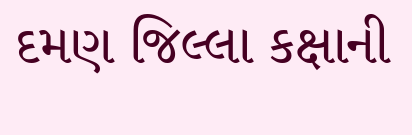દમણ જિલ્લા કક્ષાની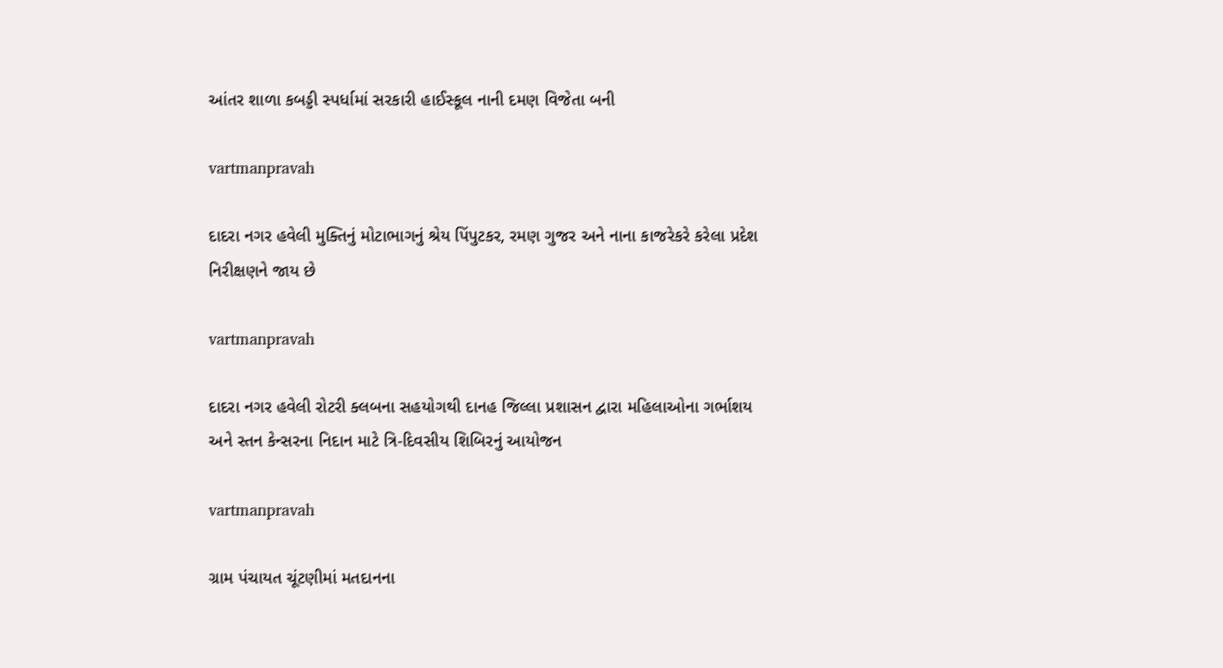આંતર શાળા કબડ્ડી સ્‍પર્ધામાં સરકારી હાઈસ્‍કૂલ નાની દમણ વિજેતા બની

vartmanpravah

દાદરા નગર હવેલી મુક્‍તિનું મોટાભાગનું શ્રેય પિંપુટકર, રમણ ગુજર અને નાના કાજરેકરે કરેલા પ્રદેશ નિરીક્ષણને જાય છે

vartmanpravah

દાદરા નગર હવેલી રોટરી ક્‍લબના સહયોગથી દાનહ જિલ્લા પ્રશાસન દ્વારા મહિલાઓના ગર્ભાશય અને સ્‍તન કેન્‍સરના નિદાન માટે ત્રિ-દિવસીય શિબિરનું આયોજન

vartmanpravah

ગ્રામ પંચાયત ચૂંટણીમાં મતદાનના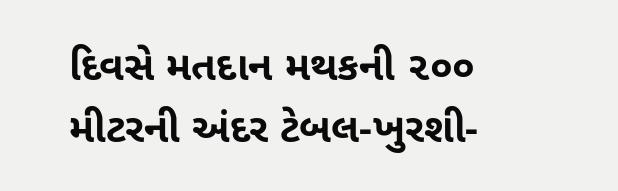દિવસે મતદાન મથકની ૨૦૦ મીટરની અંદર ટેબલ-ખુરશી-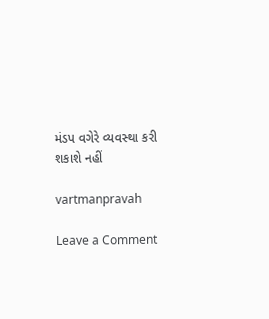મંડપ વગેરે વ્‍યવસ્‍થા કરી શકાશે નહીં

vartmanpravah

Leave a Comment